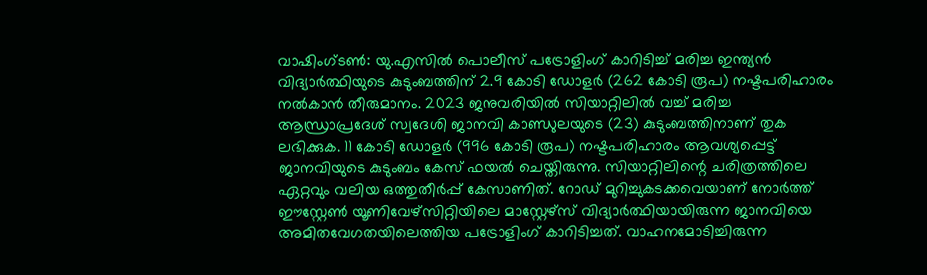വാഷിംഗ്ടൺ: യു.എസിൽ പൊലീസ് പട്രോളിംഗ് കാറിടിച്ച് മരിച്ച ഇന്ത്യൻ വിദ്യാർത്ഥിയുടെ കുടുംബത്തിന് 2.9 കോടി ഡോളർ (262 കോടി രൂപ) നഷ്ടപരിഹാരം നൽകാൻ തീരുമാനം. 2023 ജനുവരിയിൽ സിയാറ്റിലിൽ വച്ച് മരിച്ച ആന്ധ്രാപ്രദേശ് സ്വദേശി ജാനവി കാണ്ഡുലയുടെ (23) കുടുംബത്തിനാണ് തുക ലഭിക്കുക. 11 കോടി ഡോളർ (996 കോടി രൂപ) നഷ്ടപരിഹാരം ആവശ്യപ്പെട്ട് ജാനവിയുടെ കുടുംബം കേസ് ഫയൽ ചെയ്തിരുന്നു. സിയാറ്റിലിന്റെ ചരിത്രത്തിലെ ഏറ്റവും വലിയ ഒത്തുതീർപ്പ് കേസാണിത്. റോഡ് മുറിച്ചുകടക്കവെയാണ് നോർത്ത് ഈസ്റ്റേൺ യൂണിവേഴ്സിറ്റിയിലെ മാസ്റ്റേഴ്സ് വിദ്യാർത്ഥിയായിരുന്ന ജാനവിയെ അമിതവേഗതയിലെത്തിയ പട്രോളിംഗ് കാറിടിച്ചത്. വാഹനമോടിച്ചിരുന്ന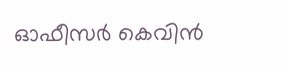ഓഫീസർ കെവിൻ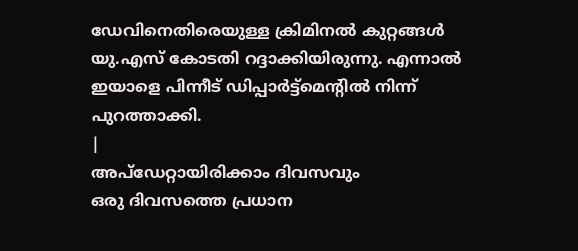ഡേവിനെതിരെയുള്ള ക്രിമിനൽ കുറ്റങ്ങൾ യു.എസ് കോടതി റദ്ദാക്കിയിരുന്നു. എന്നാൽ ഇയാളെ പിന്നീട് ഡിപ്പാർട്ട്മെന്റിൽ നിന്ന് പുറത്താക്കി.
|
അപ്ഡേറ്റായിരിക്കാം ദിവസവും
ഒരു ദിവസത്തെ പ്രധാന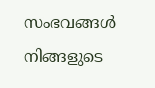സംഭവങ്ങൾ നിങ്ങളുടെ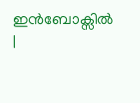ഇൻബോക്സിൽ |